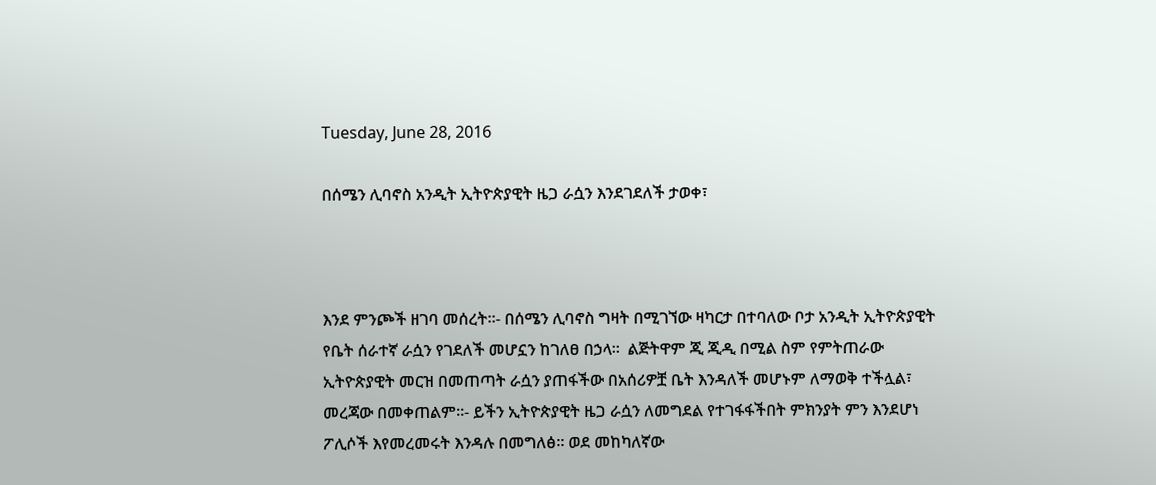Tuesday, June 28, 2016

በሰሜን ሊባኖስ አንዲት ኢትዮጵያዊት ዜጋ ራሷን እንደገደለች ታወቀ፣



እንደ ምንጮች ዘገባ መሰረት።- በሰሜን ሊባኖስ ግዛት በሚገኘው ዛካርታ በተባለው ቦታ አንዲት ኢትዮጵያዊት የቤት ሰራተኛ ራሷን የገደለች መሆኗን ከገለፀ በኃላ።  ልጅትዋም ጂ ጂዲ በሚል ስም የምትጠራው ኢትዮጵያዊት መርዝ በመጠጣት ራሷን ያጠፋችው በአሰሪዎቿ ቤት እንዳለች መሆኑም ለማወቅ ተችሏል፣
መረጃው በመቀጠልም።- ይችን ኢትዮጵያዊት ዜጋ ራሷን ለመግደል የተገፋፋችበት ምክንያት ምን እንደሆነ ፖሊሶች እየመረመሩት እንዳሉ በመግለፅ። ወደ መከካለኛው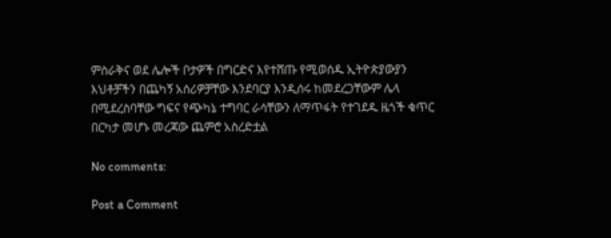ምስራቅና ወደ ሌሎች ቦታዎች በግርድና እየተሸጡ የሚወሰዱ ኢትዮጵያውያን እህቶቻችን በጨካኝ አሰሪዎቻቸው እንደባርያ እንዲሰሩ ከመደረጋቸውም ሌላ በሚደረስባቸው ግፍና የጭካኔ ተግባር ራሳቸውን ለማጥፋት የተገደዱ ዜጎች ቁጥር በርካታ መሆኑ መረጃው ጨምሮ አስረድቷል

No comments:

Post a Comment